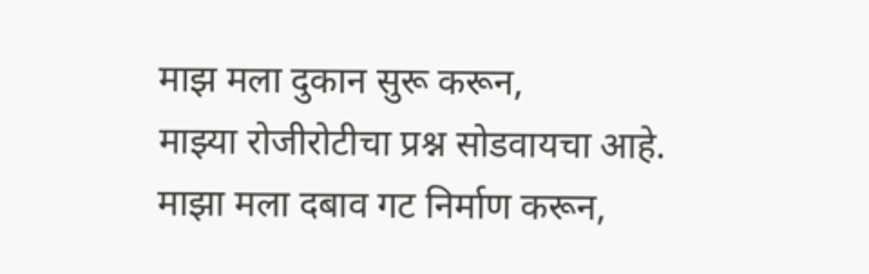माझ मला दुकान सुरू करून,
माझ्या रोजीरोटीचा प्रश्न सोडवायचा आहे.
माझा मला दबाव गट निर्माण करून,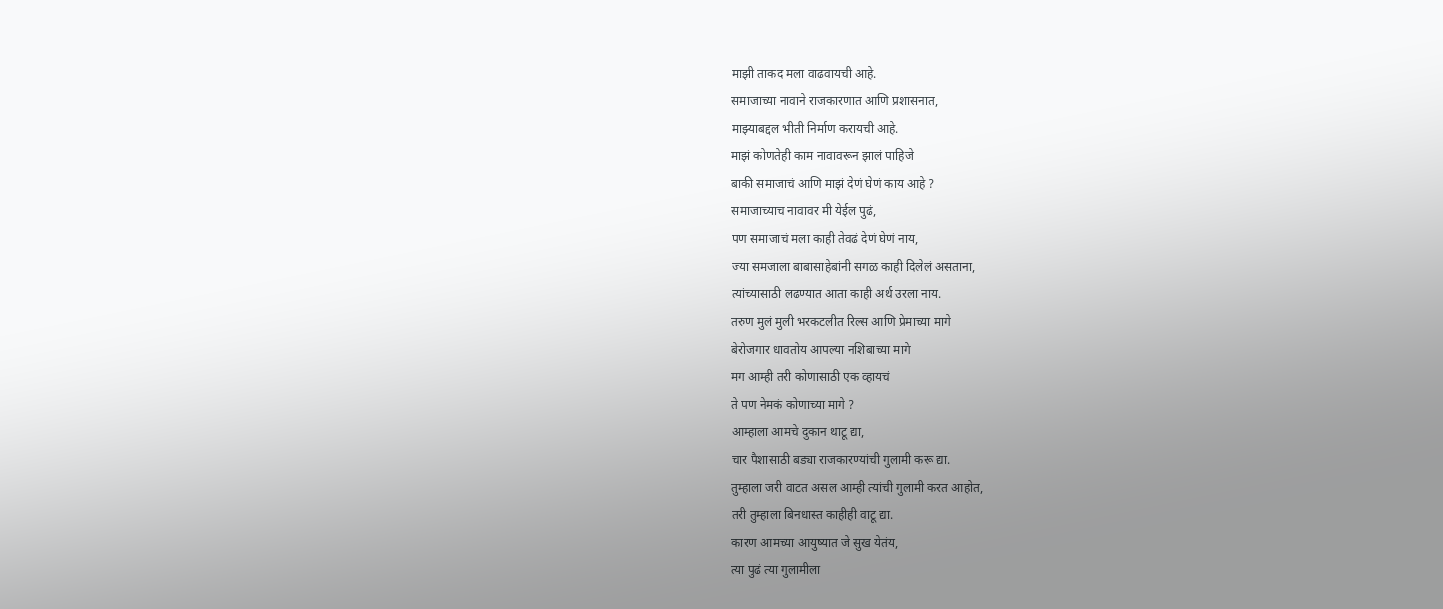माझी ताकद मला वाढवायची आहे.
समाजाच्या नावाने राजकारणात आणि प्रशासनात,
माझ्याबद्दल भीती निर्माण करायची आहे.
माझं कोणतेही काम नावावरून झालं पाहिजे
बाकी समाजाचं आणि माझं देणं घेणं काय आहे ?
समाजाच्याच नावावर मी येईल पुढं,
पण समाजाचं मला काही तेवढं देणं घेणं नाय,
ज्या समजाला बाबासाहेबांनी सगळ काही दिलेलं असताना,
त्यांच्यासाठी लढण्यात आता काही अर्थ उरला नाय.
तरुण मुलं मुली भरकटलीत रिल्स आणि प्रेमाच्या मागे
बेरोजगार धावतोय आपल्या नशिबाच्या मागे
मग आम्ही तरी कोणासाठी एक व्हायचं
ते पण नेमकं कोणाच्या मागे ?
आम्हाला आमचे दुकान थाटू द्या,
चार पैशासाठी बड्या राजकारण्यांची गुलामी करू द्या.
तुम्हाला जरी वाटत असल आम्ही त्यांची गुलामी करत आहोत,
तरी तुम्हाला बिनधास्त काहीही वाटू द्या.
कारण आमच्या आयुष्यात जे सुख येतंय,
त्या पुढं त्या गुलामीला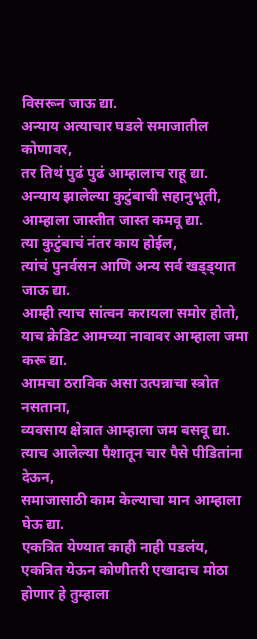विसरून जाऊ द्या.
अन्याय अत्याचार घडले समाजातील कोणावर,
तर तिथं पुढं पुढं आम्हालाच राहू द्या.
अन्याय झालेल्या कुटुंबाची सहानुभूती,
आम्हाला जास्तीत जास्त कमवू द्या.
त्या कुटुंबाचं नंतर काय होईल,
त्यांचं पुनर्वसन आणि अन्य सर्व खड्ड्यात जाऊ द्या.
आम्ही त्याच सांत्वन करायला समोर होतो,
याच क्रेडिट आमच्या नावावर आम्हाला जमा करू द्या.
आमचा ठराविक असा उत्पन्नाचा स्त्रोत नसताना,
व्यवसाय क्षेत्रात आम्हाला जम बसवू द्या.
त्याच आलेल्या पैशातून चार पैसे पीडितांना देऊन,
समाजासाठी काम केल्याचा मान आम्हाला घेऊ द्या.
एकत्रित येण्यात काही नाही पडलंय,
एकत्रित येऊन कोणीतरी एखादाच मोठा होणार हे तुम्हाला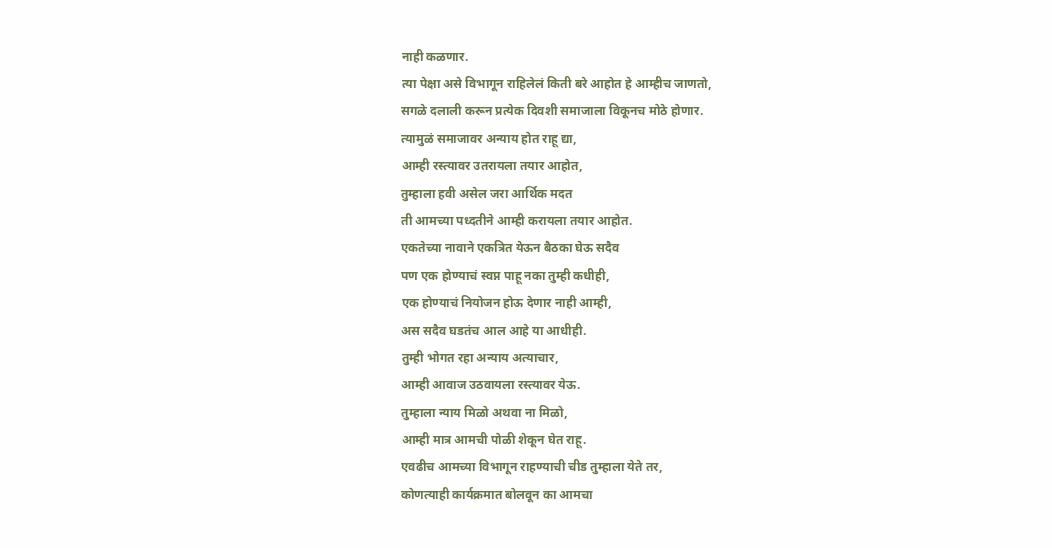नाही कळणार.
त्या पेक्षा असे विभागून राहिलेलं किती बरे आहोत हे आम्हीच जाणतो,
सगळे दलाली करून प्रत्येक दिवशी समाजाला विकूनच मोठे होणार.
त्यामुळं समाजावर अन्याय होत राहू द्या,
आम्ही रस्त्यावर उतरायला तयार आहोत,
तुम्हाला हवी असेल जरा आर्थिक मदत
ती आमच्या पध्दतीने आम्ही करायला तयार आहोत.
एकतेच्या नावाने एकत्रित येऊन बैठका घेऊ सदैव
पण एक होण्याचं स्वप्न पाहू नका तुम्ही कधीही,
एक होण्याचं नियोजन होऊ देणार नाही आम्ही,
अस सदैव घडतंच आल आहे या आधीही.
तुम्ही भोगत रहा अन्याय अत्याचार,
आम्ही आवाज उठवायला रस्त्यावर येऊ.
तुम्हाला न्याय मिळो अथवा ना मिळो,
आम्ही मात्र आमची पोळी शेकून घेत राहू.
एवढीच आमच्या विभागून राहण्याची चीड तुम्हाला येते तर,
कोणत्याही कार्यक्रमात बोलवून का आमचा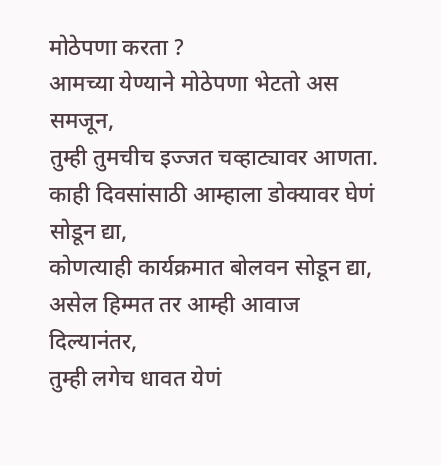मोठेपणा करता ?
आमच्या येण्याने मोठेपणा भेटतो अस समजून,
तुम्ही तुमचीच इज्जत चव्हाट्यावर आणता.
काही दिवसांसाठी आम्हाला डोक्यावर घेणं सोडून द्या,
कोणत्याही कार्यक्रमात बोलवन सोडून द्या,
असेल हिम्मत तर आम्ही आवाज दिल्यानंतर,
तुम्ही लगेच धावत येणं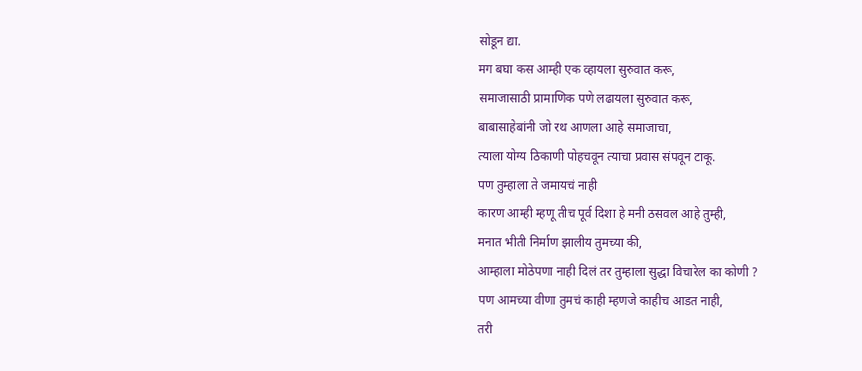सोडून द्या.
मग बघा कस आम्ही एक व्हायला सुरुवात करू,
समाजासाठी प्रामाणिक पणे लढायला सुरुवात करू,
बाबासाहेबांनी जो रथ आणला आहे समाजाचा,
त्याला योग्य ठिकाणी पोहचवून त्याचा प्रवास संपवून टाकू.
पण तुम्हाला ते जमायचं नाही
कारण आम्ही म्हणू तीच पूर्व दिशा हे मनी ठसवल आहे तुम्ही,
मनात भीती निर्माण झालीय तुमच्या की,
आम्हाला मोठेपणा नाही दिलं तर तुम्हाला सुद्धा विचारेल का कोणी ?
पण आमच्या वीणा तुमचं काही म्हणजे काहीच आडत नाही,
तरी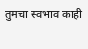तुमचा स्वभाव काही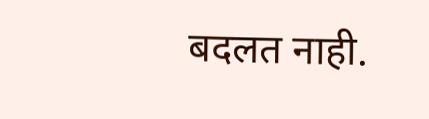बदलत नाही.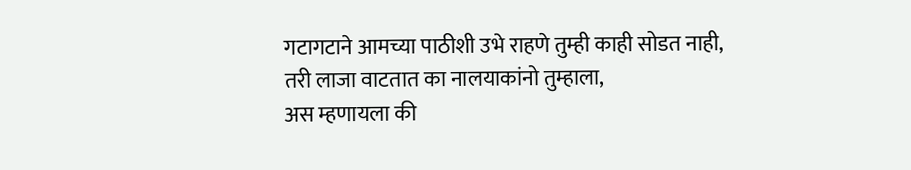गटागटाने आमच्या पाठीशी उभे राहणे तुम्ही काही सोडत नाही,
तरी लाजा वाटतात का नालयाकांनो तुम्हाला,
अस म्हणायला की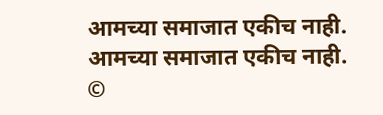आमच्या समाजात एकीच नाही.
आमच्या समाजात एकीच नाही.
©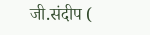जी.संदीप (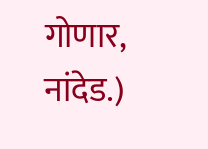गोणार, नांदेड.)